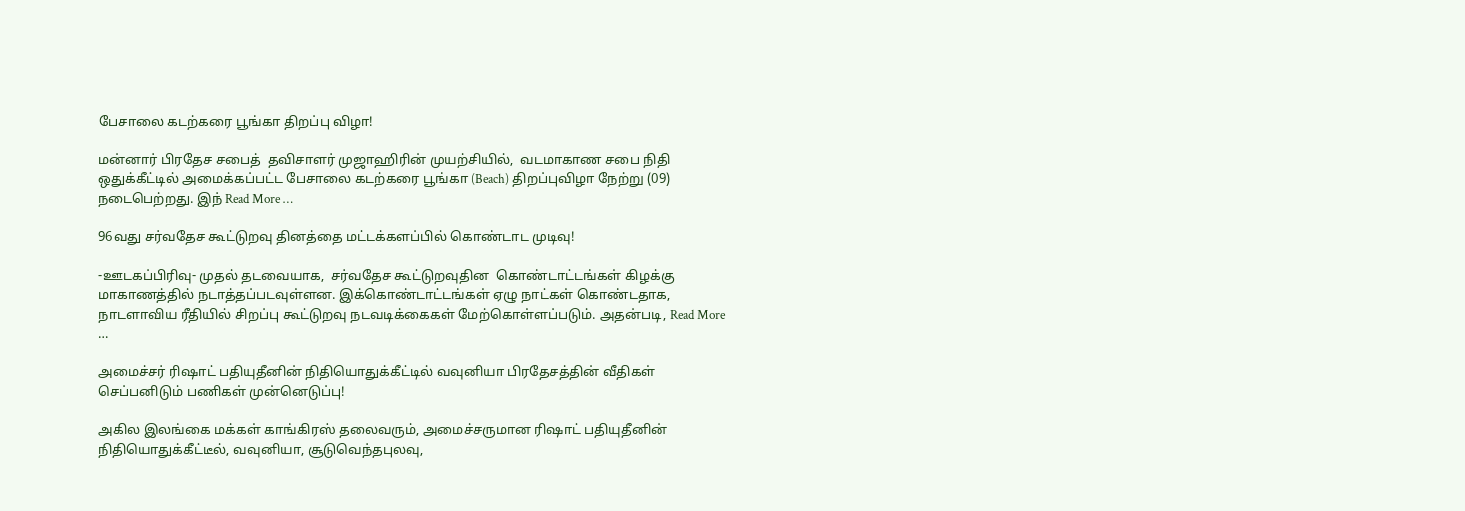பேசாலை கடற்கரை பூங்கா திறப்பு விழா!

மன்னார் பிரதேச சபைத்  தவிசாளர் முஜாஹிரின் முயற்சியில்,  வடமாகாண சபை நிதி ஒதுக்கீட்டில் அமைக்கப்பட்ட பேசாலை கடற்கரை பூங்கா (Beach) திறப்புவிழா நேற்று (09) நடைபெற்றது. இந் Read More …

96வது சர்வதேச கூட்டுறவு தினத்தை மட்டக்களப்பில் கொண்டாட முடிவு!

-ஊடகப்பிரிவு- முதல் தடவையாக,  சர்வதேச கூட்டுறவுதின  கொண்டாட்டங்கள் கிழக்கு மாகாணத்தில் நடாத்தப்படவுள்ளன. இக்கொண்டாட்டங்கள் ஏழு நாட்கள் கொண்டதாக, நாடளாவிய ரீதியில் சிறப்பு கூட்டுறவு நடவடிக்கைகள் மேற்கொள்ளப்படும். அதன்படி, Read More …

அமைச்சர் ரிஷாட் பதியுதீனின் நிதியொதுக்கீட்டில் வவுனியா பிரதேசத்தின் வீதிகள் செப்பனிடும் பணிகள் முன்னெடுப்பு!

அகில இலங்கை மக்கள் காங்கிரஸ் தலைவரும், அமைச்சருமான ரிஷாட் பதியுதீனின் நிதியொதுக்கீட்டீல், வவுனியா, சூடுவெந்தபுலவு,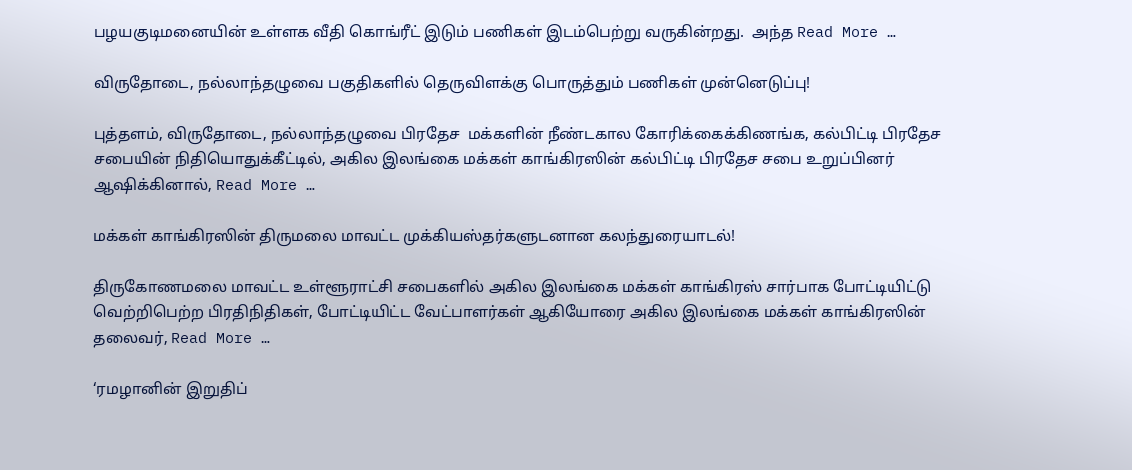பழயகுடிமனையின் உள்ளக வீதி கொங்ரீட் இடும் பணிகள் இடம்பெற்று வருகின்றது.  அந்த Read More …

விருதோடை, நல்லாந்தழுவை பகுதிகளில் தெருவிளக்கு பொருத்தும் பணிகள் முன்னெடுப்பு!

புத்தளம், விருதோடை, நல்லாந்தழுவை பிரதேச  மக்களின் நீண்டகால கோரிக்கைக்கிணங்க, கல்பிட்டி பிரதேச சபையின் நிதியொதுக்கீட்டில், அகில இலங்கை மக்கள் காங்கிரஸின் கல்பிட்டி பிரதேச சபை உறுப்பினர் ஆஷிக்கினால், Read More …

மக்கள் காங்கிரஸின் திருமலை மாவட்ட முக்கியஸ்தர்களுடனான கலந்துரையாடல்!

திருகோணமலை மாவட்ட உள்ளூராட்சி சபைகளில் அகில இலங்கை மக்கள் காங்கிரஸ் சார்பாக போட்டியிட்டு வெற்றிபெற்ற பிரதிநிதிகள், போட்டியிட்ட வேட்பாளர்கள் ஆகியோரை அகில இலங்கை மக்கள் காங்கிரஸின் தலைவர், Read More …

‘ர‌ம‌ழானின் இறுதிப்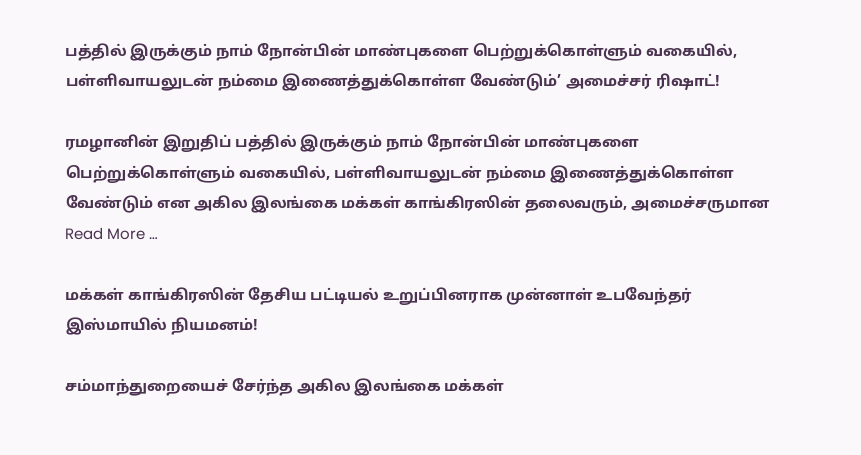ப‌த்தில் இருக்கும் நாம் நோன்பின் மாண்புக‌ளை பெற்றுக்கொள்ளும் வ‌கையில், ப‌ள்ளிவாய‌லுட‌ன் ந‌ம்மை இணைத்துக்கொள்ள‌ வேண்டும்’ அமைச்சர் ரிஷாட்!

ர‌ம‌ழானின் இறுதிப் ப‌த்தில் இருக்கும் நாம் நோன்பின் மாண்புக‌ளை பெற்றுக்கொள்ளும் வ‌கையில், ப‌ள்ளிவாய‌லுட‌ன் ந‌ம்மை இணைத்துக்கொள்ள‌ வேண்டும் என‌ அகில இலங்கை மக்கள் காங்கிரஸின் தலைவரும், அமைச்சருமான Read More …

மக்கள் காங்கிரஸின் தேசிய பட்டியல் உறுப்பினராக முன்னாள் உபவேந்தர் இஸ்மாயில் நியமனம்!

சம்மாந்துறையைச் சேர்ந்த அகில இலங்கை மக்கள்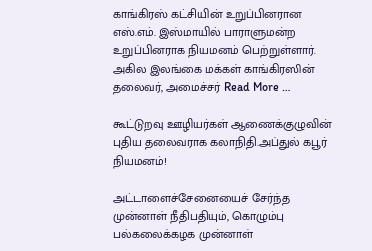காங்கிரஸ் கட்சியின் உறுப்பினரான எஸ்.எம். இஸ்மாயில் பாராளுமன்ற உறுப்பினராக நியமனம் பெற்றுள்ளார். அகில இலங்கை மக்கள் காங்கிரஸின் தலைவர், அமைச்சர் Read More …

கூட்டுறவு ஊழியர்கள் ஆணைக்குழுவின் புதிய தலைவராக கலாநிதி.அப்துல் கபூர் நியமனம்!

அட்டாளைச்சேனையைச் சேர்ந்த முன்னாள் நீதிபதியும், கொழும்பு பல்கலைக்கழக முன்னாள்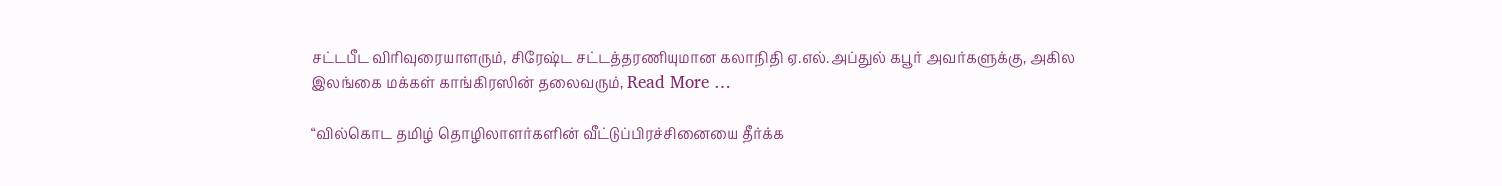சட்டபீட விரிவுரையாளரும், சிரேஷ்ட சட்டத்தரணியுமான கலாநிதி ஏ.எல்.அப்துல் கபூர் அவர்களுக்கு, அகில இலங்கை மக்கள் காங்கிரஸின் தலைவரும், Read More …

“வில்கொட தமிழ் தொழிலாளர்களின் வீட்டுப்பிரச்சினையை தீர்க்க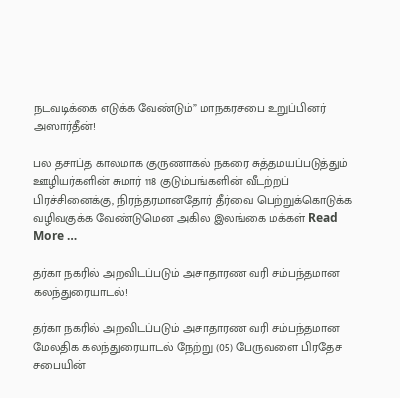நடவடிக்கை எடுக்க வேண்டும்” மாநகரசபை உறுப்பினர் அஸார்தீன்!

பல தசாப்த காலமாக குருணாகல் நகரை சுத்தமயப்படுத்தும் ஊழியர்களின் சுமார் 118 குடும்பங்களின் வீடற்றப் பிரச்சினைக்கு, நிரந்தரமானதோர் தீர்வை பெற்றுக்கொடுக்க வழிவகுக்க வேண்டுமென அகில இலங்கை மக்கள் Read More …

தர்கா நகரில் அறவிடப்படும் அசாதாரண வரி சம்பந்தமான கலந்துரையாடல்!

தர்கா நகரில் அறவிடப்படும் அசாதாரண வரி சம்பந்தமான மேலதிக கலந்துரையாடல் நேற்று (05) பேருவளை பிரதேச சபையின்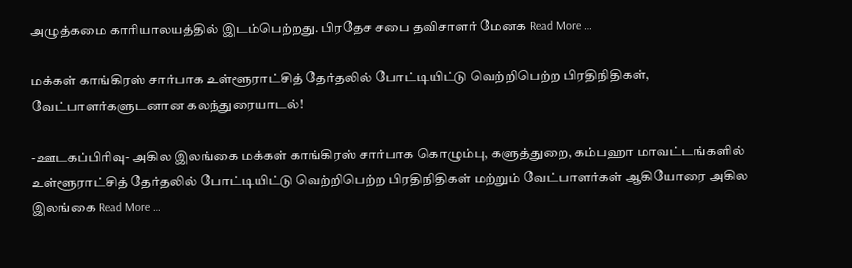அழுத்கமை காரியாலயத்தில் இடம்பெற்றது. பிரதேச சபை தவிசாளர் மேனக Read More …

மக்கள் காங்கிரஸ் சார்பாக உள்ளூராட்சித் தேர்தலில் போட்டியிட்டு வெற்றிபெற்ற பிரதிநிதிகள், வேட்பாளர்களுடனான கலந்துரையாடல்!

-ஊடகப்பிரிவு- அகில இலங்கை மக்கள் காங்கிரஸ் சார்பாக கொழும்பு, களுத்துறை, கம்பஹா மாவட்டங்களில் உள்ளூராட்சித் தேர்தலில் போட்டியிட்டு வெற்றிபெற்ற பிரதிநிதிகள் மற்றும் வேட்பாளர்கள் ஆகியோரை அகில இலங்கை Read More …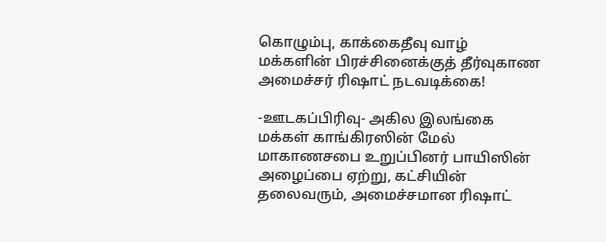கொழும்பு, காக்கைதீவு வாழ் மக்களின் பிரச்சினைக்குத் தீர்வுகாண அமைச்சர் ரிஷாட் நடவடிக்கை!

-ஊடகப்பிரிவு- அகில இலங்கை மக்கள் காங்கிரஸின் மேல் மாகாணசபை உறுப்பினர் பாயிஸின் அழைப்பை ஏற்று, கட்சியின் தலைவரும், அமைச்சமான ரிஷாட்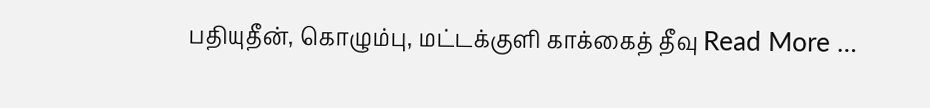பதியுதீன், கொழும்பு, மட்டக்குளி காக்கைத் தீவு Read More …